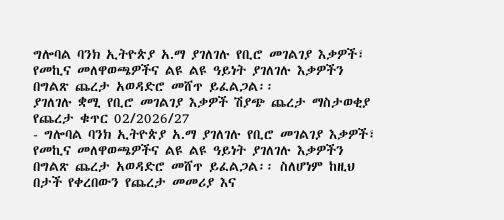ግሎባል ባንክ ኢትዮጵያ አ.ማ ያገለገሉ የቢሮ መገልገያ እቃዎች፣ የመኪና መለዋወጫዎችና ልዩ ልዩ ዓይነት ያገለገሉ እቃዎችን በግልጽ ጨረታ አወዳድሮ መሸጥ ይፈልጋል፡፡
ያገለገሉ ቋሚ የቢሮ መገልገያ እቃዎች ሽያጭ ጨረታ ማስታወቂያ
የጨረታ ቁጥር 02/2026/27
- ግሎባል ባንክ ኢትዮጵያ አ.ማ ያገለገሉ የቢሮ መገልገያ እቃዎች፣ የመኪና መለዋወጫዎችና ልዩ ልዩ ዓይነት ያገለገሉ እቃዎችን በግልጽ ጨረታ አወዳድሮ መሸጥ ይፈልጋል፡፡ ስለሆነም ከዚህ በታች የቀረበውን የጨረታ መመሪያ እና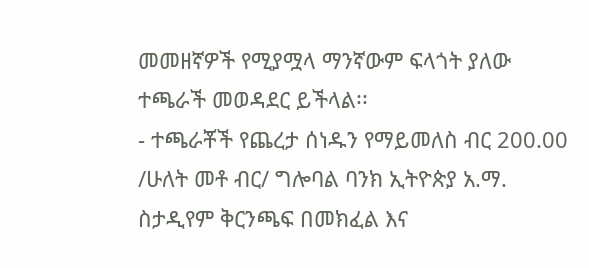መመዘኛዎች የሚያሟላ ማንኛውም ፍላጎት ያለው ተጫራች መወዳደር ይችላል፡፡
- ተጫራቾች የጨረታ ሰነዱን የማይመለስ ብር 200.00 /ሁለት መቶ ብር/ ግሎባል ባንክ ኢትዮጵያ አ.ማ. ስታዲየም ቅርንጫፍ በመክፈል እና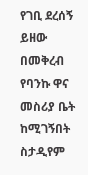የገቢ ደረሰኝ ይዘው በመቅረብ የባንኩ ዋና መስሪያ ቤት ከሚገኝበት ስታዲየም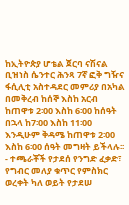ከኢትዮጵያ ሆቴል ጀርባ ናሽናል ቢዝነስ ሴንተር ሕንጻ 7ኛ ፎቅ ግዥና ፋሲሊቲ አስተዳደር መምሪያ በአካል በመቅረብ ከሰኞ እስከ አርብ ከጠዋቱ 2፡00 እስከ 6፡00 ከሰዓት በኋላ ከ7፡00 እስከ 11፡00 እንዲሁም ቅዳሜ ከጠዋቱ 2፡00 እስከ 6፡00 ሰዓት መግዛት ይችላሉ፡፡
- ተጫራቾች የታደሰ የንግድ ፈቃድ፣ የግብር መለያ ቁጥር የምስክር ወረቀት ካለ ወይት የታደሠ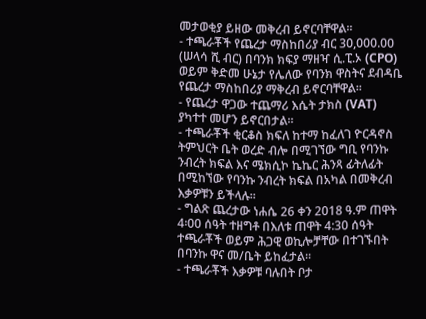መታወቂያ ይዘው መቅረብ ይኖርባቸዋል፡፡
- ተጫራቾች የጨረታ ማስከበሪያ ብር 30,000.00 (ሠላሳ ሺ ብር) በባንክ ክፍያ ማዘዣ ሲ.ፒ.ኦ (CPO) ወይም ቅድመ ሁኔታ የሌለው የባንክ ዋስትና ደብዳቤ የጨረታ ማስከበሪያ ማቅረብ ይኖርባቸዋል፡፡
- የጨረታ ዋጋው ተጨማሪ እሴት ታክስ (VAT) ያካተተ መሆን ይኖርበታል፡፡
- ተጫራቾች ቂርቆስ ክፍለ ከተማ ከፈለገ ዮርዳኖስ ትምህርት ቤት ወረድ ብሎ በሚገኘው ግቢ የባንኩ ንብረት ክፍል እና ሜክሲኮ ኬኬር ሕንጻ ፊትለፊት በሚከኘው የባንኩ ንብረት ክፍል በአካል በመቅረብ እቃዎቹን ይችላሉ፡፡
- ግልጽ ጨረታው ነሐሴ 26 ቀን 2018 ዓ.ም ጠዋት 4፡00 ሰዓት ተዘግቶ በእለቱ ጠዋት 4:30 ሰዓት ተጫራቾች ወይም ሕጋዊ ወኪሎቻቸው በተገኙበት በባንኩ ዋና መ/ቤት ይከፈታል፡፡
- ተጫራቾች እቃዎቹ ባሉበት ቦታ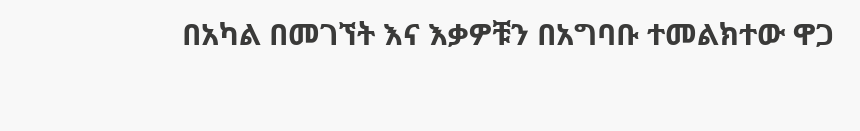በአካል በመገኘት እና እቃዎቹን በአግባቡ ተመልክተው ዋጋ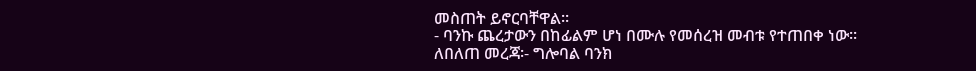መስጠት ይኖርባቸዋል፡፡
- ባንኩ ጨረታውን በከፊልም ሆነ በሙሉ የመሰረዝ መብቱ የተጠበቀ ነው፡፡
ለበለጠ መረጃ፡- ግሎባል ባንክ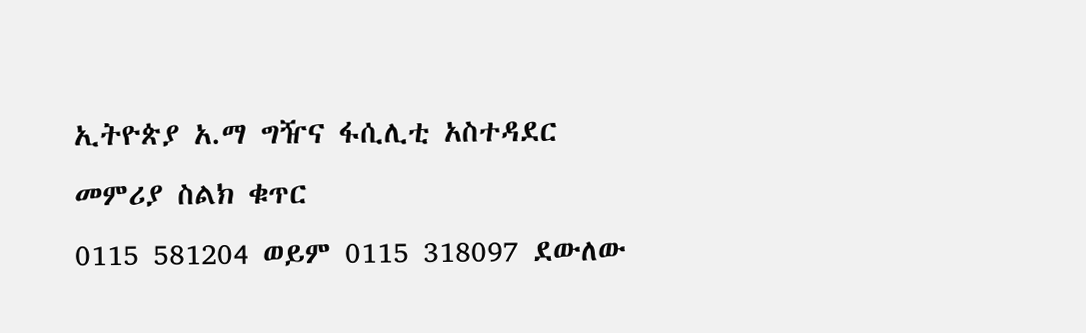ኢትዮጵያ አ.ማ ግዥና ፋሲሊቲ አስተዳደር መምሪያ ስልክ ቁጥር
0115 581204 ወይም 0115 318097 ደውለው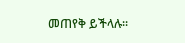መጠየቅ ይችላሉ፡፡